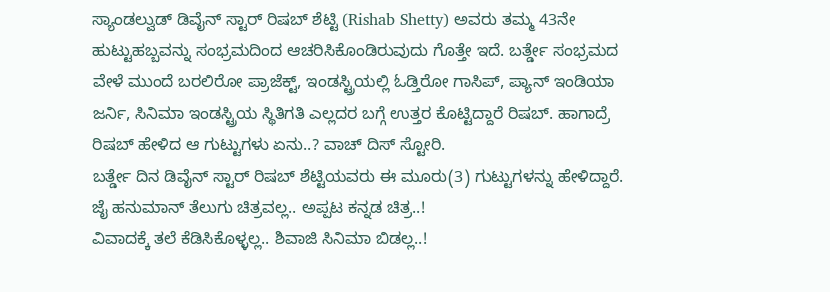ಸ್ಯಾಂಡಲ್ವುಡ್ ಡಿವೈನ್ ಸ್ಟಾರ್ ರಿಷಬ್ ಶೆಟ್ಟಿ (Rishab Shetty) ಅವರು ತಮ್ಮ 43ನೇ ಹುಟ್ಟುಹಬ್ಬವನ್ನು ಸಂಭ್ರಮದಿಂದ ಆಚರಿಸಿಕೊಂಡಿರುವುದು ಗೊತ್ತೇ ಇದೆ. ಬರ್ತ್ಡೇ ಸಂಭ್ರಮದ ವೇಳೆ ಮುಂದೆ ಬರಲಿರೋ ಪ್ರಾಜೆಕ್ಟ್, ಇಂಡಸ್ಟ್ರಿಯಲ್ಲಿ ಓಡ್ತಿರೋ ಗಾಸಿಪ್, ಪ್ಯಾನ್ ಇಂಡಿಯಾ ಜರ್ನಿ, ಸಿನಿಮಾ ಇಂಡಸ್ಟ್ರಿಯ ಸ್ಥಿತಿಗತಿ ಎಲ್ಲದರ ಬಗ್ಗೆ ಉತ್ತರ ಕೊಟ್ಟಿದ್ದಾರೆ ರಿಷಬ್. ಹಾಗಾದ್ರೆ ರಿಷಬ್ ಹೇಳಿದ ಆ ಗುಟ್ಟುಗಳು ಏನು..? ವಾಚ್ ದಿಸ್ ಸ್ಟೋರಿ.
ಬರ್ತ್ಡೇ ದಿನ ಡಿವೈನ್ ಸ್ಟಾರ್ ರಿಷಬ್ ಶೆಟ್ಟಿಯವರು ಈ ಮೂರು(3) ಗುಟ್ಟುಗಳನ್ನು ಹೇಳಿದ್ದಾರೆ.
ಜೈ ಹನುಮಾನ್ ತೆಲುಗು ಚಿತ್ರವಲ್ಲ.. ಅಪ್ಪಟ ಕನ್ನಡ ಚಿತ್ರ..!
ವಿವಾದಕ್ಕೆ ತಲೆ ಕೆಡಿಸಿಕೊಳ್ಳಲ್ಲ.. ಶಿವಾಜಿ ಸಿನಿಮಾ ಬಿಡಲ್ಲ..!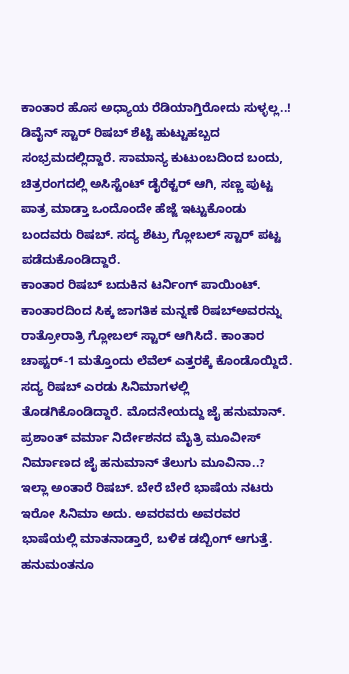ಕಾಂತಾರ ಹೊಸ ಅಧ್ಯಾಯ ರೆಡಿಯಾಗ್ತಿರೋದು ಸುಳ್ಳಲ್ಲ..!
ಡಿವೈನ್ ಸ್ಟಾರ್ ರಿಷಬ್ ಶೆಟ್ಟಿ ಹುಟ್ಟುಹಬ್ಬದ ಸಂಭ್ರಮದಲ್ಲಿದ್ದಾರೆ. ಸಾಮಾನ್ಯ ಕುಟುಂಬದಿಂದ ಬಂದು, ಚಿತ್ರರಂಗದಲ್ಲಿ ಅಸಿಸ್ಟೆಂಟ್ ಡೈರೆಕ್ಟರ್ ಆಗಿ, ಸಣ್ಣ ಪುಟ್ಟ ಪಾತ್ರ ಮಾಡ್ತಾ ಒಂದೊಂದೇ ಹೆಜ್ಜೆ ಇಟ್ಟುಕೊಂಡು ಬಂದವರು ರಿಷಬ್. ಸದ್ಯ ಶೆಟ್ರು ಗ್ಲೋಬಲ್ ಸ್ಟಾರ್ ಪಟ್ಟ ಪಡೆದುಕೊಂಡಿದ್ದಾರೆ.
ಕಾಂತಾರ ರಿಷಬ್ ಬದುಕಿನ ಟರ್ನಿಂಗ್ ಪಾಯಿಂಟ್. ಕಾಂತಾರದಿಂದ ಸಿಕ್ಕ ಜಾಗತಿಕ ಮನ್ನಣೆ ರಿಷಬ್ಅವರನ್ನು ರಾತ್ರೋರಾತ್ರಿ ಗ್ಲೋಬಲ್ ಸ್ಟಾರ್ ಆಗಿಸಿದೆ. ಕಾಂತಾರ ಚಾಪ್ಟರ್-1 ಮತ್ತೊಂದು ಲೆವೆಲ್ ಎತ್ತರಕ್ಕೆ ಕೊಂಡೊಯ್ದಿದೆ.
ಸದ್ಯ ರಿಷಬ್ ಎರಡು ಸಿನಿಮಾಗಳಲ್ಲಿ ತೊಡಗಿಕೊಂಡಿದ್ದಾರೆ. ಮೊದನೇಯದ್ದು ಜೈ ಹನುಮಾನ್. ಪ್ರಶಾಂತ್ ವರ್ಮಾ ನಿರ್ದೇಶನದ ಮೈತ್ರಿ ಮೂವೀಸ್ ನಿರ್ಮಾಣದ ಜೈ ಹನುಮಾನ್ ತೆಲುಗು ಮೂವಿನಾ..? ಇಲ್ಲಾ ಅಂತಾರೆ ರಿಷಬ್. ಬೇರೆ ಬೇರೆ ಭಾಷೆಯ ನಟರು ಇರೋ ಸಿನಿಮಾ ಅದು. ಅವರವರು ಅವರವರ ಭಾಷೆಯಲ್ಲಿ ಮಾತನಾಡ್ತಾರೆ, ಬಳಿಕ ಡಬ್ಬಿಂಗ್ ಆಗುತ್ತೆ. ಹನುಮಂತನೂ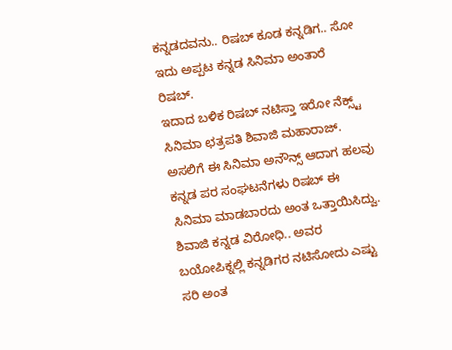ಕನ್ನಡದವನು.. ರಿಷಬ್ ಕೂಡ ಕನ್ನಡಿಗ.. ಸೋ ಇದು ಅಪ್ಪಟ ಕನ್ನಡ ಸಿನಿಮಾ ಅಂತಾರೆ ರಿಷಬ್.
ಇದಾದ ಬಳಿಕ ರಿಷಬ್ ನಟಿಸ್ತಾ ಇರೋ ನೆಕ್ಸ್ಟ್ ಸಿನಿಮಾ ಛತ್ರಪತಿ ಶಿವಾಜಿ ಮಹಾರಾಜ್. ಅಸಲಿಗೆ ಈ ಸಿನಿಮಾ ಅನೌನ್ಸ್ ಆದಾಗ ಹಲವು ಕನ್ನಡ ಪರ ಸಂಘಟನೆಗಳು ರಿಷಬ್ ಈ ಸಿನಿಮಾ ಮಾಡಬಾರದು ಅಂತ ಒತ್ತಾಯಿಸಿದ್ವು. ಶಿವಾಜಿ ಕನ್ನಡ ವಿರೋಧಿ.. ಅವರ ಬಯೋಪಿಕ್ನಲ್ಲಿ ಕನ್ನಡಿಗರ ನಟಿಸೋದು ಎಷ್ಟು ಸರಿ ಅಂತ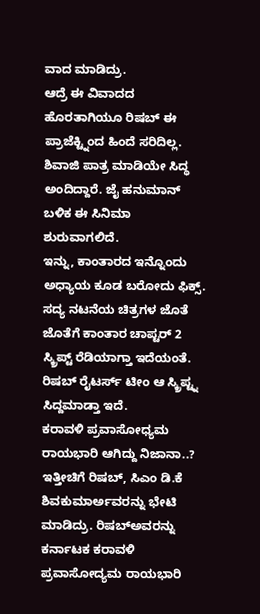ವಾದ ಮಾಡಿದ್ರು.
ಆದ್ರೆ ಈ ವಿವಾದದ ಹೊರತಾಗಿಯೂ ರಿಷಬ್ ಈ ಪ್ರಾಜೆಕ್ಟ್ನಿಂದ ಹಿಂದೆ ಸರಿದಿಲ್ಲ. ಶಿವಾಜಿ ಪಾತ್ರ ಮಾಡಿಯೇ ಸಿದ್ಧ ಅಂದಿದ್ದಾರೆ. ಜೈ ಹನುಮಾನ್ ಬಳಿಕ ಈ ಸಿನಿಮಾ ಶುರುವಾಗಲಿದೆ.
ಇನ್ನು, ಕಾಂತಾರದ ಇನ್ನೊಂದು ಅಧ್ಯಾಯ ಕೂಡ ಬರೋದು ಫಿಕ್ಸ್. ಸದ್ಯ ನಟನೆಯ ಚಿತ್ರಗಳ ಜೊತೆ ಜೊತೆಗೆ ಕಾಂತಾರ ಚಾಪ್ಟರ್ 2 ಸ್ಕ್ರಿಪ್ಟ್ ರೆಡಿಯಾಗ್ತಾ ಇದೆಯಂತೆ. ರಿಷಬ್ ರೈಟರ್ಸ್ ಟೀಂ ಆ ಸ್ಕ್ರಿಪ್ಟ್ನ ಸಿದ್ದಮಾಡ್ತಾ ಇದೆ.
ಕರಾವಳಿ ಪ್ರವಾಸೋಧ್ಯಮ ರಾಯಭಾರಿ ಆಗಿದ್ದು ನಿಜಾನಾ..?
ಇತ್ತೀಚಿಗೆ ರಿಷಬ್, ಸಿಎಂ ಡಿ.ಕೆ ಶಿವಕುಮಾರ್ಅವರನ್ನು ಭೇಟಿ ಮಾಡಿದ್ರು. ರಿಷಬ್ಅವರನ್ನು ಕರ್ನಾಟಕ ಕರಾವಳಿ ಪ್ರವಾಸೋದ್ಯಮ ರಾಯಭಾರಿ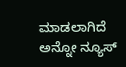ಮಾಡಲಾಗಿದೆ ಅನ್ನೋ ನ್ಯೂಸ್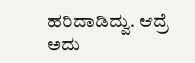ಹರಿದಾಡಿದ್ವು. ಆದ್ರೆ ಅದು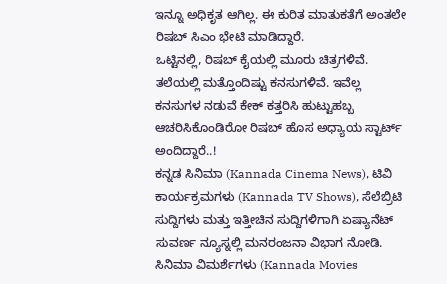ಇನ್ನೂ ಅಧಿಕೃತ ಆಗಿಲ್ಲ. ಈ ಕುರಿತ ಮಾತುಕತೆಗೆ ಅಂತಲೇ ರಿಷಬ್ ಸಿಎಂ ಭೇಟಿ ಮಾಡಿದ್ದಾರೆ.
ಒಟ್ಟಿನಲ್ಲಿ, ರಿಷಬ್ ಕೈಯಲ್ಲಿ ಮೂರು ಚಿತ್ರಗಳಿವೆ. ತಲೆಯಲ್ಲಿ ಮತ್ತೊಂದಿಷ್ಟು ಕನಸುಗಳಿವೆ. ಇವೆಲ್ಲ ಕನಸುಗಳ ನಡುವೆ ಕೇಕ್ ಕತ್ತರಿಸಿ ಹುಟ್ಟುಹಬ್ಬ ಆಚರಿಸಿಕೊಂಡಿರೋ ರಿಷಬ್ ಹೊಸ ಅಧ್ಯಾಯ ಸ್ಟಾರ್ಟ್ ಅಂದಿದ್ದಾರೆ..!
ಕನ್ನಡ ಸಿನಿಮಾ (Kannada Cinema News), ಟಿವಿ ಕಾರ್ಯಕ್ರಮಗಳು (Kannada TV Shows), ಸೆಲೆಬ್ರಿಟಿ ಸುದ್ದಿಗಳು ಮತ್ತು ಇತ್ತೀಚಿನ ಸುದ್ದಿಗಳಿಗಾಗಿ ಏಷ್ಯಾನೆಟ್ ಸುವರ್ಣ ನ್ಯೂಸ್ನಲ್ಲಿ ಮನರಂಜನಾ ವಿಭಾಗ ನೋಡಿ. ಸಿನಿಮಾ ವಿಮರ್ಶೆಗಳು (Kannada Movies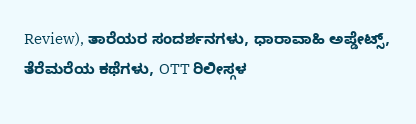Review), ತಾರೆಯರ ಸಂದರ್ಶನಗಳು, ಧಾರಾವಾಹಿ ಅಪ್ಡೇಟ್ಸ್, ತೆರೆಮರೆಯ ಕಥೆಗಳು, OTT ರಿಲೀಸ್ಗಳ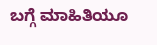ಬಗ್ಗೆ ಮಾಹಿತಿಯೂ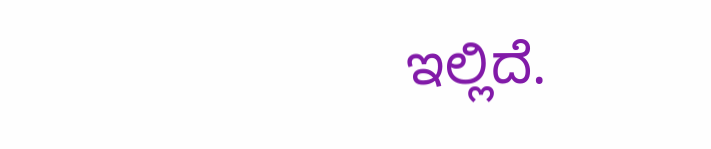ಇಲ್ಲಿದೆ.